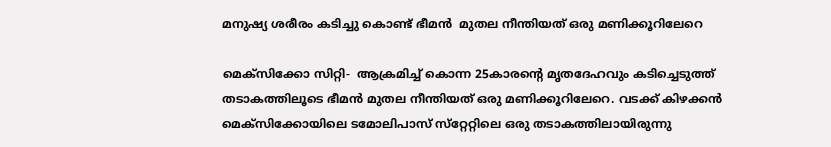മനുഷ്യ ശരീരം കടിച്ചു കൊണ്ട് ഭീമന്‍  മുതല നീന്തിയത് ഒരു മണിക്കൂറിലേറെ

മെക്‌സിക്കോ സിറ്റി-  ആക്രമിച്ച് കൊന്ന 25കാരന്റെ മൃതദേഹവും കടിച്ചെടുത്ത് തടാകത്തിലൂടെ ഭീമന്‍ മുതല നീന്തിയത് ഒരു മണിക്കൂറിലേറെ. വടക്ക് കിഴക്കന്‍ മെക്‌സിക്കോയിലെ ടമോലിപാസ് സ്‌റ്റേറ്റിലെ ഒരു തടാകത്തിലായിരുന്നു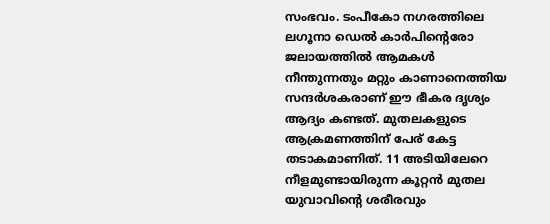സംഭവം. ടംപീകോ നഗരത്തിലെ ലഗൂനാ ഡെല്‍ കാര്‍പിന്റെരോ ജലായത്തില്‍ ആമകള്‍ നീന്തുന്നതും മറ്റും കാണാനെത്തിയ സന്ദര്‍ശകരാണ് ഈ ഭീകര ദൃശ്യം ആദ്യം കണ്ടത്. മുതലകളുടെ ആക്രമണത്തിന് പേര് കേട്ട തടാകമാണിത്. 11 അടിയിലേറെ നീളമുണ്ടായിരുന്ന കൂറ്റന്‍ മുതല യുവാവിന്റെ ശരീരവും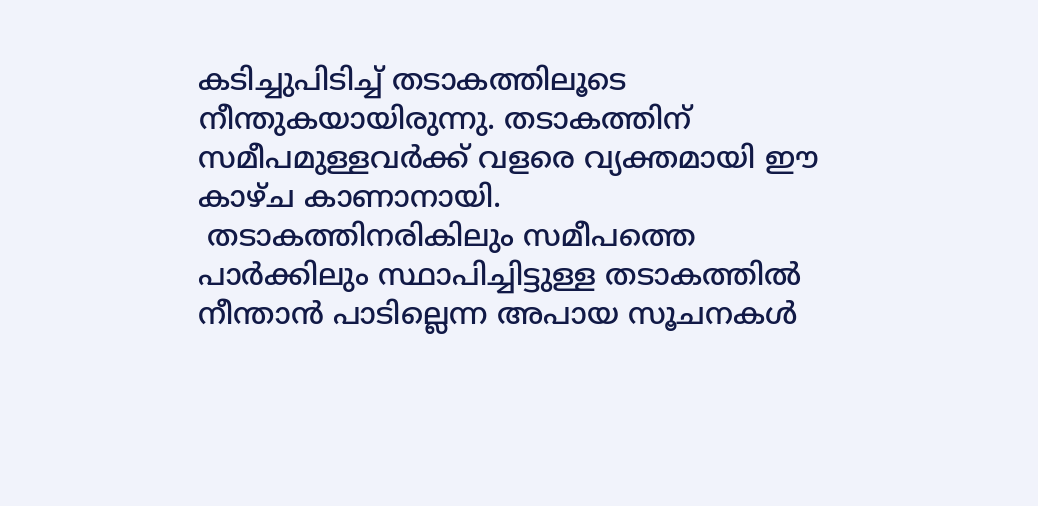കടിച്ചുപിടിച്ച് തടാകത്തിലൂടെ നീന്തുകയായിരുന്നു. തടാകത്തിന് സമീപമുള്ളവര്‍ക്ക് വളരെ വ്യക്തമായി ഈ കാഴ്ച കാണാനായി.
 തടാകത്തിനരികിലും സമീപത്തെ പാര്‍ക്കിലും സ്ഥാപിച്ചിട്ടുള്ള തടാകത്തില്‍ നീന്താന്‍ പാടില്ലെന്ന അപായ സൂചനകള്‍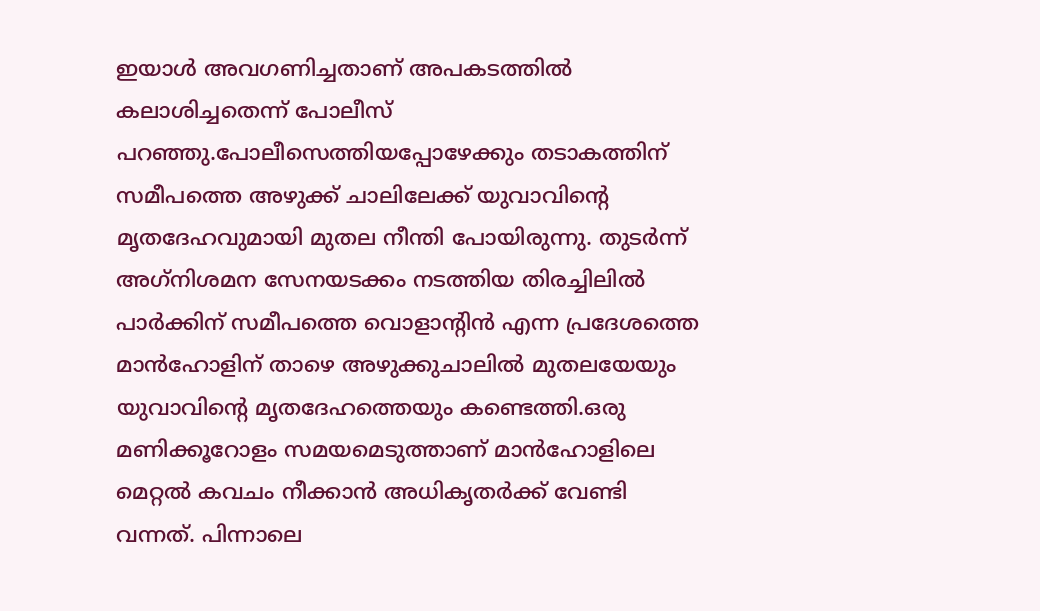ഇയാള്‍ അവഗണിച്ചതാണ് അപകടത്തില്‍ കലാശിച്ചതെന്ന് പോലീസ് പറഞ്ഞു.പോലീസെത്തിയപ്പോഴേക്കും തടാകത്തിന് സമീപത്തെ അഴുക്ക് ചാലിലേക്ക് യുവാവിന്റെ മൃതദേഹവുമായി മുതല നീന്തി പോയിരുന്നു. തുടര്‍ന്ന് അഗ്‌നിശമന സേനയടക്കം നടത്തിയ തിരച്ചിലില്‍ പാര്‍ക്കിന് സമീപത്തെ വൊളാന്റിന്‍ എന്ന പ്രദേശത്തെ മാന്‍ഹോളിന് താഴെ അഴുക്കുചാലില്‍ മുതലയേയും യുവാവിന്റെ മൃതദേഹത്തെയും കണ്ടെത്തി.ഒരു മണിക്കൂറോളം സമയമെടുത്താണ് മാന്‍ഹോളിലെ മെറ്റല്‍ കവചം നീക്കാന്‍ അധികൃതര്‍ക്ക് വേണ്ടി വന്നത്. പിന്നാലെ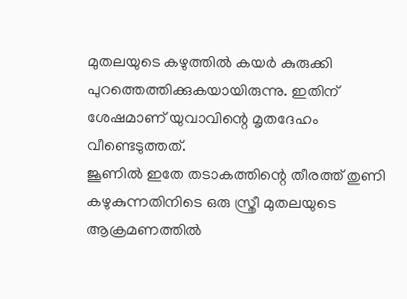മുതലയുടെ കഴുത്തില്‍ കയര്‍ കുരുക്കി പുറത്തെത്തിക്കുകയായിരുന്നു. ഇതിന് ശേഷമാണ് യുവാവിന്റെ മൃതദേഹം വീണ്ടെടുത്തത്.
ജൂണില്‍ ഇതേ തടാകത്തിന്റെ തീരത്ത് തുണി കഴുകുന്നതിനിടെ ഒരു സ്ത്രീ മുതലയുടെ ആക്രമണത്തില്‍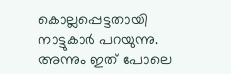കൊല്ലപ്പെട്ടതായി നാട്ടുകാര്‍ പറയുന്നു. അന്നും ഇത് പോലെ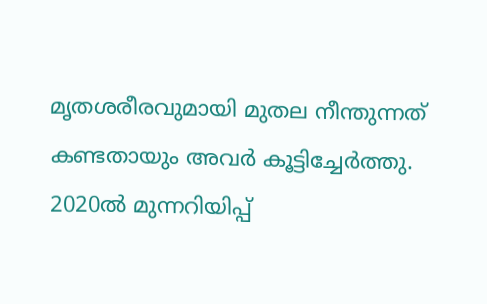മൃതശരീരവുമായി മുതല നീന്തുന്നത് കണ്ടതായും അവര്‍ കൂട്ടിച്ചേര്‍ത്തു. 2020ല്‍ മുന്നറിയിപ്പ്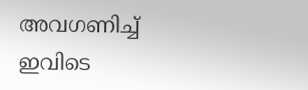അവഗണിച്ച് ഇവിടെ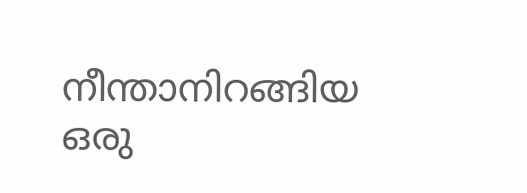നീന്താനിറങ്ങിയ ഒരു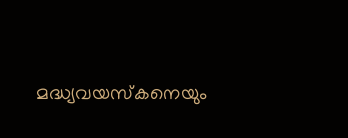മദ്ധ്യവയസ്‌കനെയും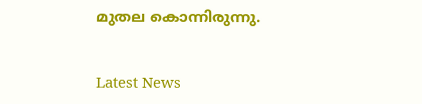മുതല കൊന്നിരുന്നു.


Latest News